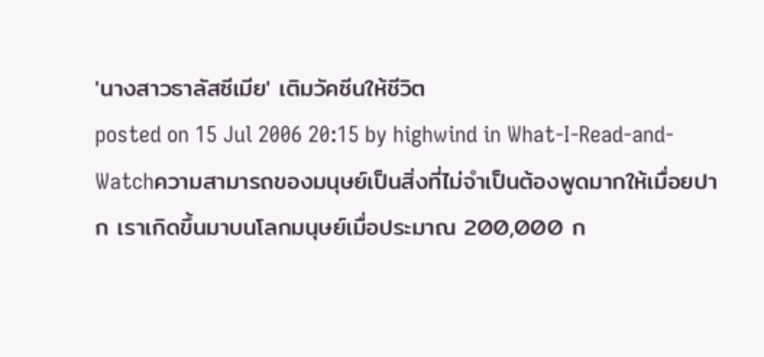'นางสาวธาลัสซีเมีย' เติมวัคซีนให้ชีวิต
posted on 15 Jul 2006 20:15 by highwind in What-I-Read-and-Watchความสามารถของมนุษย์เป็นสิ่งที่ไม่จำเป็นต้องพูดมากให้เมื่อยปาก เราเกิดขึ้นมาบนโลกมนุษย์เมื่อประมาณ 200,000 ก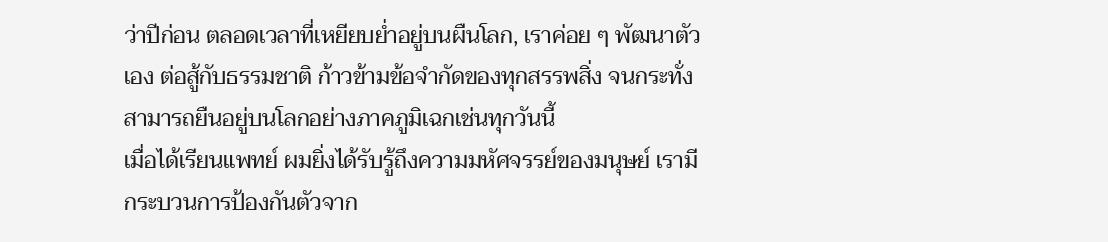ว่าปีก่อน ตลอดเวลาที่เหยียบย่ำอยู่บนผืนโลก, เราค่อย ๆ พัฒนาตัวเอง ต่อสู้กับธรรมชาติ ก้าวข้ามข้อจำกัดของทุกสรรพสิ่ง จนกระทั่งสามารถยืนอยู่บนโลกอย่างภาคภูมิเฉกเช่นทุกวันนี้
เมื่อได้เรียนแพทย์ ผมยิ่งได้รับรู้ถึงความมหัศจรรย์ของมนุษย์ เรามีกระบวนการป้องกันตัวจาก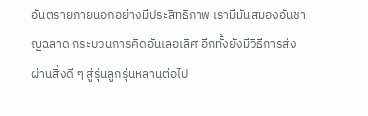อันตรายภายนอกอย่างมีประสิทธิภาพ เรามีมันสมองอันชาญฉลาด กระบวนการคิดอันเลอเลิศ อีกทั้งยังมีวิธีการส่งผ่านสิ่งดี ๆ สู่รุ่นลูกรุ่นหลานต่อไป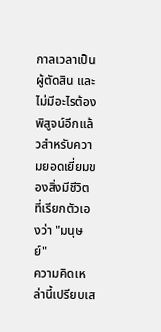กาลเวลาเป็นผู้ตัดสิน และไม่มีอะไรต้องพิสูจน์อีกแล้วสำหรับความยอดเยี่ยมของสิ่งมีชีวิตที่เรียกตัวเองว่า "มนุษย์"
ความคิดเหล่านี้เปรียบเส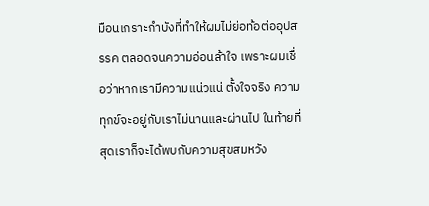มือนเกราะกำบังที่ทำให้ผมไม่ย่อท้อต่ออุปสรรค ตลอดจนความอ่อนล้าใจ เพราะผมเชื่อว่าหากเรามีความแน่วแน่ ตั้งใจจริง ความทุกข์จะอยู่กับเราไม่นานและผ่านไป ในท้ายที่สุดเราก็จะได้พบกับความสุขสมหวัง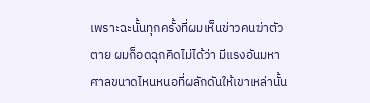เพราะฉะนั้นทุกครั้งที่ผมเห็นข่าวคนฆ่าตัวตาย ผมก็อดฉุกคิดไม่ได้ว่า มีแรงอันมหาศาลขนาดไหนหนอที่ผลักดันให้เขาเหล่านั้น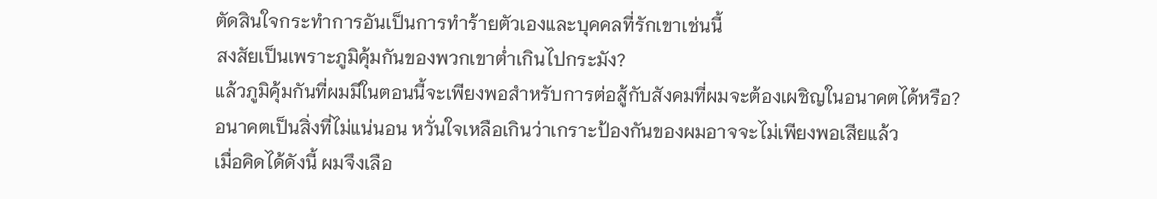ตัดสินใจกระทำการอันเป็นการทำร้ายตัวเองและบุคคลที่รักเขาเช่นนี้
สงสัยเป็นเพราะภูมิคุ้มกันของพวกเขาต่ำเกินไปกระมัง?
แล้วภูมิคุ้มกันที่ผมมีในตอนนี้จะเพียงพอสำหรับการต่อสู้กับสังคมที่ผมจะต้องเผชิญในอนาคตได้หรือ?
อนาคตเป็นสิ่งที่ไม่แน่นอน หวั่นใจเหลือเกินว่าเกราะป้องกันของผมอาจจะไม่เพียงพอเสียแล้ว
เมื่อคิดได้ดังนี้ ผมจึงเลือ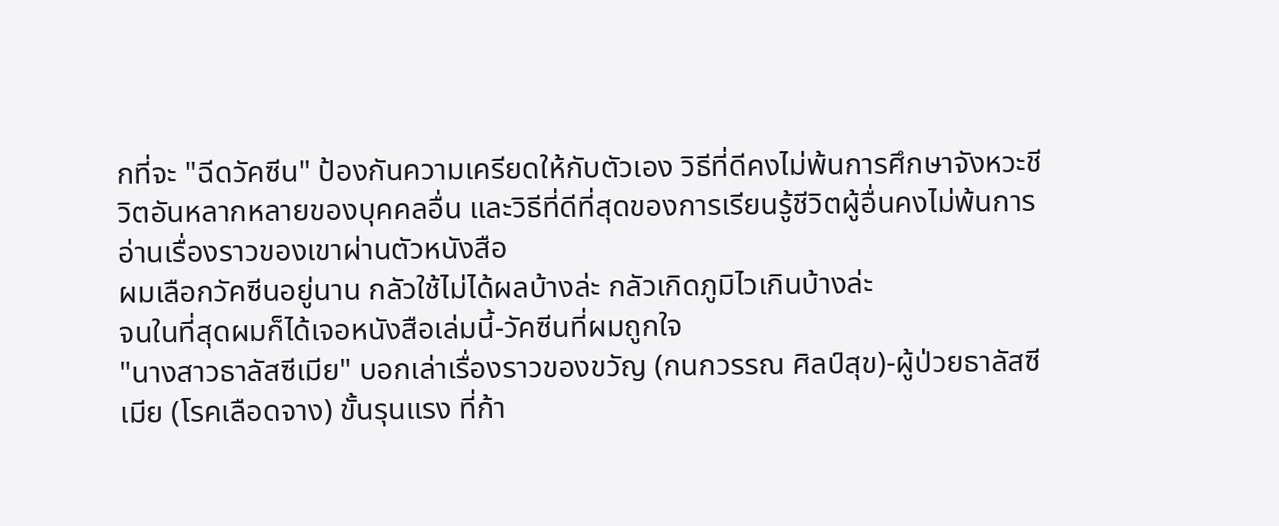กที่จะ "ฉีดวัคซีน" ป้องกันความเครียดให้กับตัวเอง วิธีที่ดีคงไม่พ้นการศึกษาจังหวะชีวิตอันหลากหลายของบุคคลอื่น และวิธีที่ดีที่สุดของการเรียนรู้ชีวิตผู้อื่นคงไม่พ้นการอ่านเรื่องราวของเขาผ่านตัวหนังสือ
ผมเลือกวัคซีนอยู่นาน กลัวใช้ไม่ได้ผลบ้างล่ะ กลัวเกิดภูมิไวเกินบ้างล่ะ
จนในที่สุดผมก็ได้เจอหนังสือเล่มนี้-วัคซีนที่ผมถูกใจ
"นางสาวธาลัสซีเมีย" บอกเล่าเรื่องราวของขวัญ (กนกวรรณ ศิลป์สุข)-ผู้ป่วยธาลัสซีเมีย (โรคเลือดจาง) ขั้นรุนแรง ที่ก้า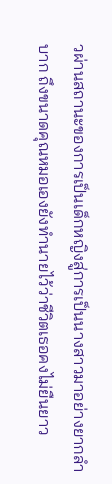วผ่านสถานะของการเป็นเด็กหญิงสู่การเป็นนางสาวมาอย่างยากลำบาก ถึงขนาดคุณหมอเองยังทำนายไว้ว่าชีวิตเธอคงไม่ยืนยาว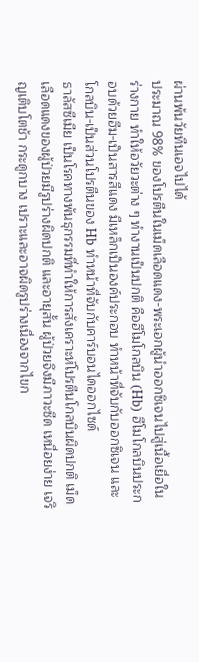ผ่านพ้นวัยทีนเอจไปได้
ประมาณ 98% ของโปรตีนในเม็ดเลือดแดง-พระเอกผู้นำออกซิเจนไปสู่เนื้อเยื่อในร่างกาย ทำให้อวัยวะต่าง ๆ ทำงานเป็นปกติ คือฮีโมโกลบิน (Hb) ฮีโมโกลบินประกอบด้วยฮีม-เป็นสารสีแดง มีเหล็กเป็นองค์ประกอบ ทำหน้าที่จับกับออกซิเจน และโกลบิน-เป็นส่วนโปรตีนของ Hb ทำหน้าที่จับกับคาร์บอนไดออกไซด์
ธาลัสซีเมีย เป็นโรคทางพันธุกรรมที่ทำให้การสังเคราะห์โปรตีนโกลบินผิดปกติ เม็ดเลือดแดงของผู้ป่วยมีรูปร่างผิดปกติ และอายุสั้น ผู้ป่วยจึงมีภาวะซีด เหนื่อยง่าย เจริญเติบโตช้า กระดูกบาง เปราะและอาจผิดรูปร่างเนื่องจากไขก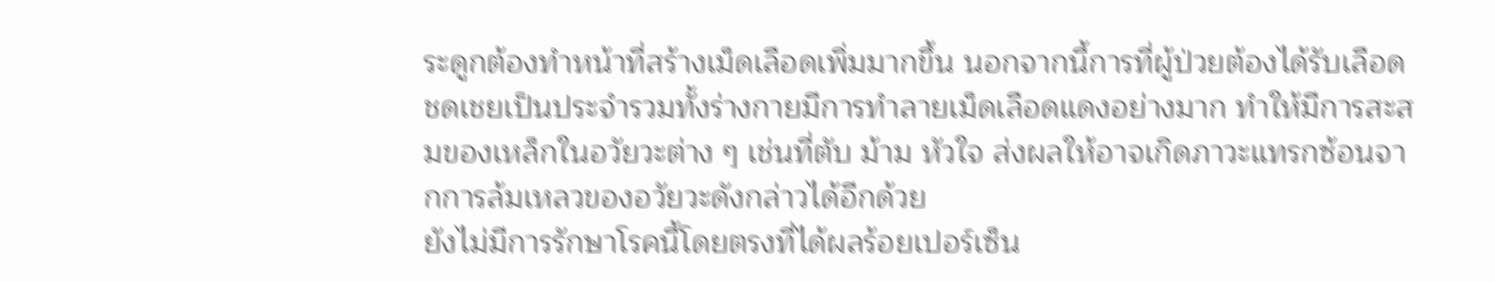ระดูกต้องทำหน้าที่สร้างเม็ดเลือดเพิ่มมากขึ้น นอกจากนี้การที่ผู้ป่วยต้องได้รับเลือดชดเชยเป็นประจำรวมทั้งร่างกายมีการทำลายเม็ดเลือดแดงอย่างมาก ทำให้มีการสะสมของเหล็กในอวัยวะต่าง ๆ เช่นที่ตับ ม้าม หัวใจ ส่งผลให้อาจเกิดภาวะแทรกซ้อนจากการล้มเหลวของอวัยวะดังกล่าวได้อีกด้วย
ยังไม่มีการรักษาโรคนี้โดยตรงที่ได้ผลร้อยเปอร์เซ็น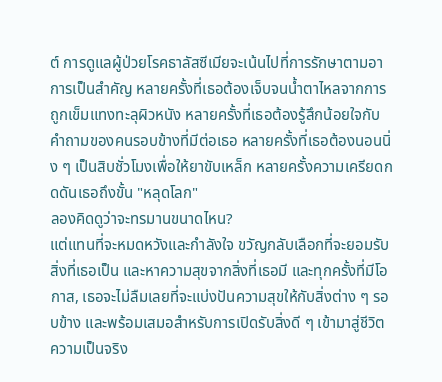ต์ การดูแลผู้ป่วยโรคธาลัสซีเมียจะเน้นไปที่การรักษาตามอาการเป็นสำคัญ หลายครั้งที่เธอต้องเจ็บจนน้ำตาไหลจากการถูกเข็มแทงทะลุผิวหนัง หลายครั้งที่เธอต้องรู้สึกน้อยใจกับคำถามของคนรอบข้างที่มีต่อเธอ หลายครั้งที่เธอต้องนอนนิ่ง ๆ เป็นสิบชั่วโมงเพื่อให้ยาขับเหล็ก หลายครั้งความเครียดกดดันเธอถึงขั้น "หลุดโลก"
ลองคิดดูว่าจะทรมานขนาดไหน?
แต่แทนที่จะหมดหวังและกำลังใจ ขวัญกลับเลือกที่จะยอมรับสิ่งที่เธอเป็น และหาความสุขจากสิ่งที่เธอมี และทุกครั้งที่มีโอกาส, เธอจะไม่ลืมเลยที่จะแบ่งปันความสุขให้กับสิ่งต่าง ๆ รอบข้าง และพร้อมเสมอสำหรับการเปิดรับสิ่งดี ๆ เข้ามาสู่ชีวิต
ความเป็นจริง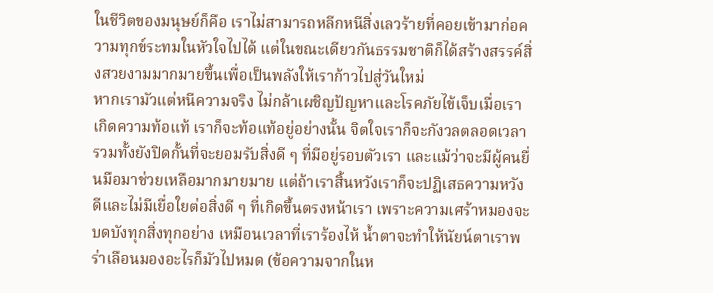ในชีวิตของมนุษย์ก็คือ เราไม่สามารถหลีกหนีสิ่งเลวร้ายที่คอยเข้ามาก่อความทุกข์ระทมในหัวใจไปได้ แต่ในขณะเดียวกันธรรมชาติก็ได้สร้างสรรค์สิ่งสวยงามมากมายขึ้นเพื่อเป็นพลังให้เราก้าวไปสู่วันใหม่
หากเรามัวแต่หนีความจริง ไม่กล้าเผชิญปัญหาและโรคภัยไข้เจ็บเมื่อเราเกิดความท้อแท้ เราก็จะท้อแท้อยู่อย่างนั้น จิตใจเราก็จะกังวลตลอดเวลา รวมทั้งยังปิดกั้นที่จะยอมรับสิ่งดี ๆ ที่มีอยู่รอบตัวเรา และแม้ว่าจะมีผู้คนยื่นมือมาช่วยเหลือมากมายมาย แต่ถ้าเราสิ้นหวังเราก็จะปฏิเสธความหวังดีและไม่มีเยื่อใยต่อสิ่งดี ๆ ที่เกิดขึ้นตรงหน้าเรา เพราะความเศร้าหมองจะบดบังทุกสิ่งทุกอย่าง เหมือนเวลาที่เราร้องไห้ น้ำตาจะทำให้นัยน์ตาเราพร่าเลือนมองอะไรก็มัวไปหมด (ข้อความจากในห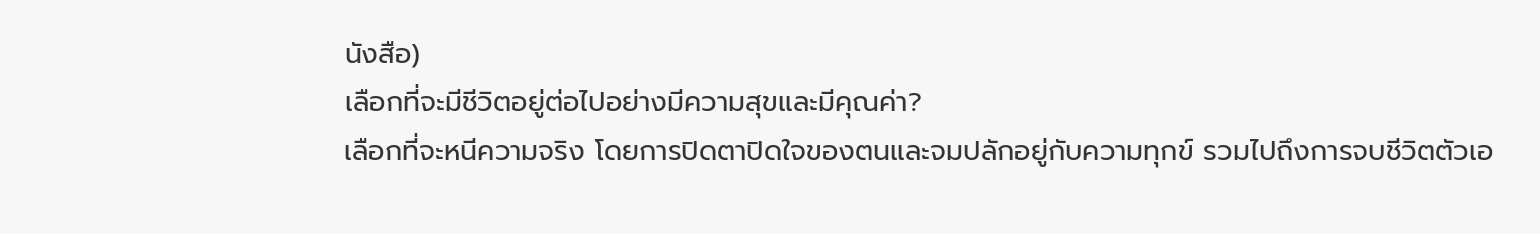นังสือ)
เลือกที่จะมีชีวิตอยู่ต่อไปอย่างมีความสุขและมีคุณค่า?
เลือกที่จะหนีความจริง โดยการปิดตาปิดใจของตนและจมปลักอยู่กับความทุกข์ รวมไปถึงการจบชีวิตตัวเอ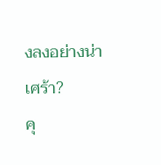งลงอย่างน่าเศร้า?
คุ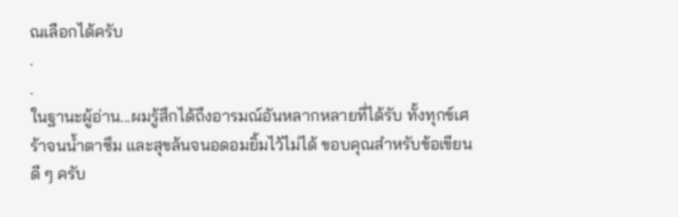ณเลือกได้ครับ
.
.
ในฐานะผู้อ่าน...ผมรู้สึกได้ถึงอารมณ์อันหลากหลายที่ได้รับ ทั้งทุกข์เศร้าจนน้ำตาซึม และสุขล้นจนอดอมยิ้มไว้ไม่ได้ ขอบคุณสำหรับข้อเขียนดี ๆ ครับ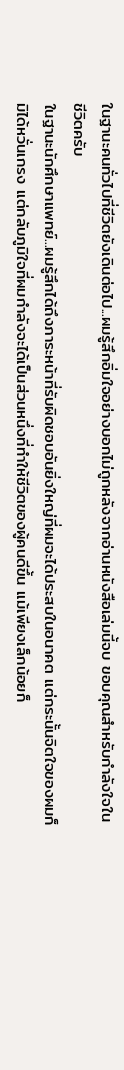ในฐานะคนทั่วไปที่ชีวิตยังเดินต่อไป...ผมรู้สึกอิ่มใจอย่างบอกไม่ถูกหลังจากอ่านหนังสือเล่มนี้จบ ขอบคุณสำหรับกำลังใจในชีวิตครับ
ในฐานะนักศึกษาแพทย์...ผมรู้สึกได้ถึงภาระหน้าที่รับผิดชอบอันยิ่งใหญ่ที่ผมจะได้ประสบในอนาคต แต่กระนั้นจิตใจของผมก็มิได้หวั่นเกรง แต่กลับภูมิใจที่ผมกำลังจะได้เป็นส่วนหนึ่งที่ทำให้ชีวิตของผู้คนดีขึ้น แม้เพียงเล็กน้อยก็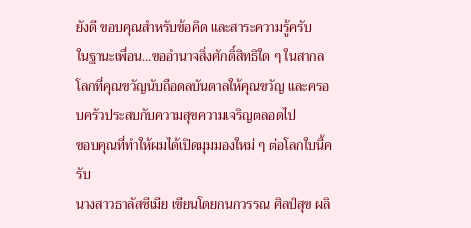ยังดี ขอบคุณสำหรับข้อคิด และสาระความรู้ครับ
ในฐานะเพื่อน...ขออำนาจสิ่งศักดิ์สิทธิใด ๆ ในสากลโลกที่คุณขวัญนับถือดลบันดาลให้คุณขวัญ และครอบครัวประสบกับความสุขความเจริญตลอดไป
ขอบคุณที่ทำให้ผมได้เปิดมุมมองใหม่ ๆ ต่อโลกใบนี้ครับ
นางสาวธาลัสซีเมีย เขียนโดยกนกวรรณ ศิลป์สุข ผลิ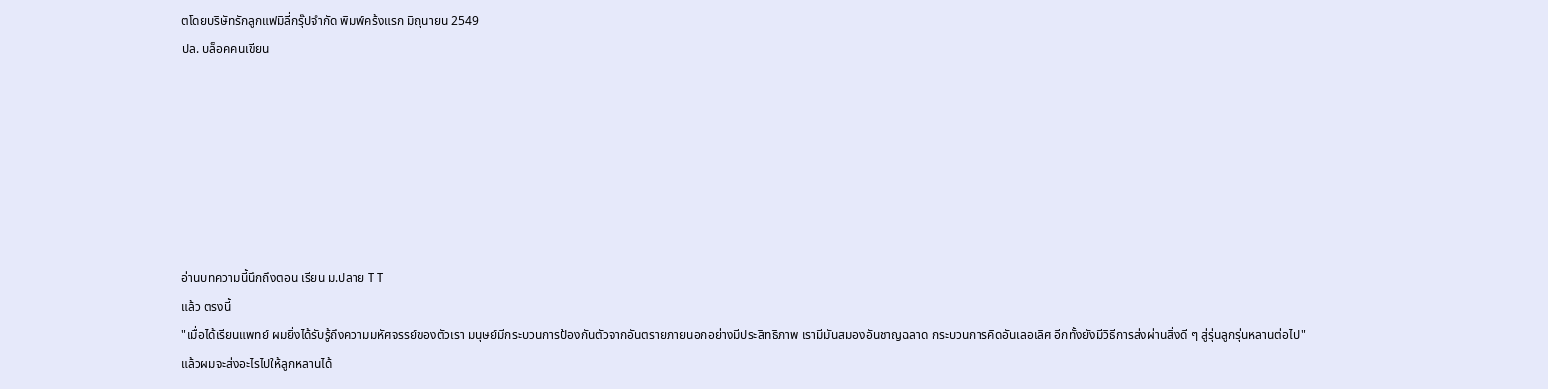ตโดยบริษัทรักลูกแฟมิลี่กรุ๊ปจำกัด พิมพ์คร้งแรก มิถุนายน 2549
ปล. บล็อคคนเขียน







อ่านบทความนี้นึกถึงตอน เรียน ม.ปลาย T T
แล้ว ตรงนี้
"เมื่อได้เรียนแพทย์ ผมยิ่งได้รับรู้ถึงความมหัศจรรย์ของตัวเรา มนุษย์มีกระบวนการป้องกันตัวจากอันตรายภายนอกอย่างมีประสิทธิภาพ เรามีมันสมองอันชาญฉลาด กระบวนการคิดอันเลอเลิศ อีกทั้งยังมีวิธีการส่งผ่านสิ่งดี ๆ สู่รุ่นลูกรุ่นหลานต่อไป"
แล้วผมจะส่งอะไรไปให้ลูกหลานได้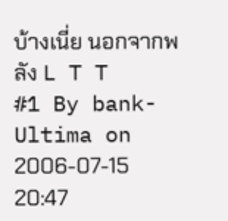บ้างเนี่ย นอกจากพลัง L T T
#1 By bank-Ultima on 2006-07-15 20:47